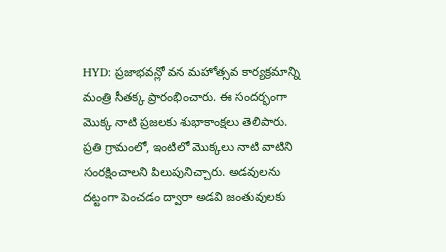HYD: ప్రజాభవన్లో వన మహోత్సవ కార్యక్రమాన్ని మంత్రి సీతక్క ప్రారంభించారు. ఈ సందర్భంగా మొక్క నాటి ప్రజలకు శుభాకాంక్షలు తెలిపారు. ప్రతి గ్రామంలో, ఇంటిలో మొక్కలు నాటి వాటిని సంరక్షించాలని పిలుపునిచ్చారు. అడవులను దట్టంగా పెంచడం ద్వారా అడవి జంతువులకు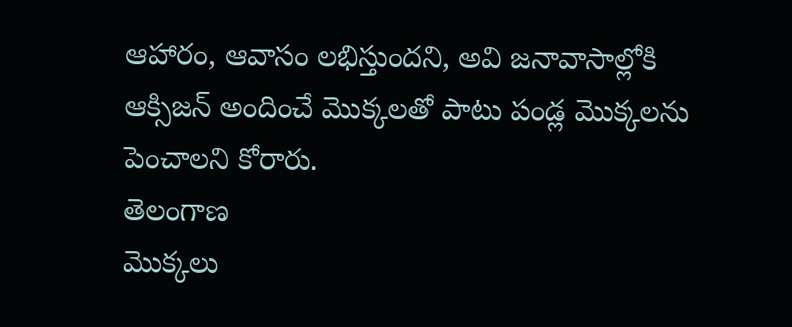ఆహారం, ఆవాసం లభిస్తుందని, అవి జనావాసాల్లోకి ఆక్సిజన్ అందించే మొక్కలతో పాటు పండ్ల మొక్కలను పెంచాలని కోరారు.
తెలంగాణ
మొక్కలు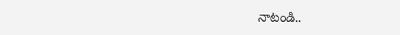నాటండి..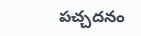పచ్చదనం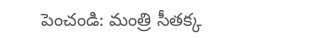పెంచండి: మంత్రి సీతక్క